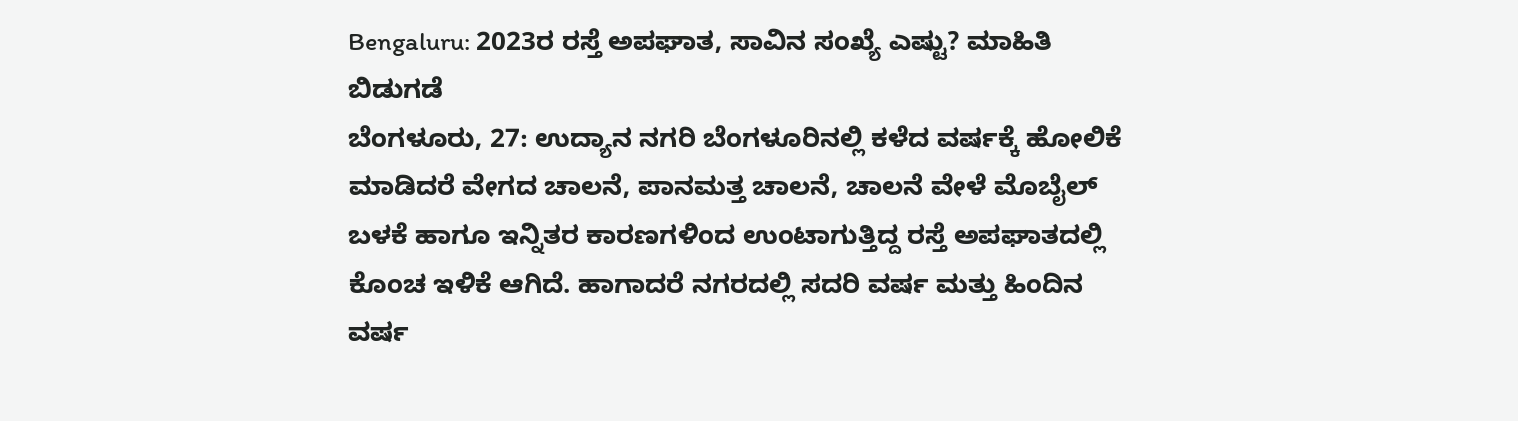Bengaluru: 2023ರ ರಸ್ತೆ ಅಪಘಾತ, ಸಾವಿನ ಸಂಖ್ಯೆ ಎಷ್ಟು? ಮಾಹಿತಿ ಬಿಡುಗಡೆ
ಬೆಂಗಳೂರು, 27: ಉದ್ಯಾನ ನಗರಿ ಬೆಂಗಳೂರಿನಲ್ಲಿ ಕಳೆದ ವರ್ಷಕ್ಕೆ ಹೋಲಿಕೆ ಮಾಡಿದರೆ ವೇಗದ ಚಾಲನೆ, ಪಾನಮತ್ತ ಚಾಲನೆ, ಚಾಲನೆ ವೇಳೆ ಮೊಬೈಲ್ ಬಳಕೆ ಹಾಗೂ ಇನ್ನಿತರ ಕಾರಣಗಳಿಂದ ಉಂಟಾಗುತ್ತಿದ್ದ ರಸ್ತೆ ಅಪಘಾತದಲ್ಲಿ ಕೊಂಚ ಇಳಿಕೆ ಆಗಿದೆ. ಹಾಗಾದರೆ ನಗರದಲ್ಲಿ ಸದರಿ ವರ್ಷ ಮತ್ತು ಹಿಂದಿನ ವರ್ಷ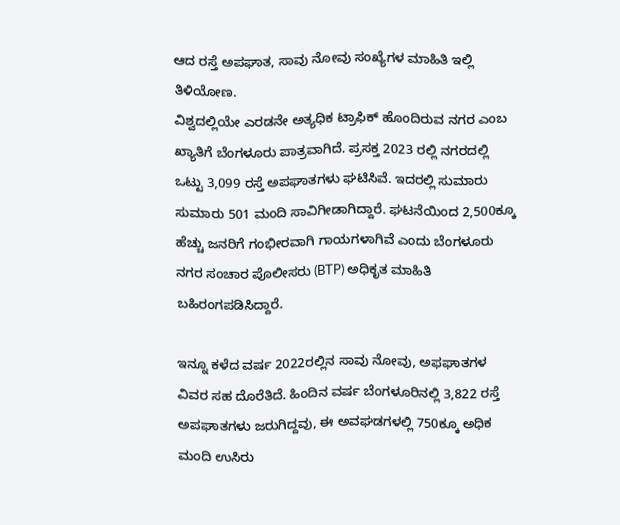ಆದ ರಸ್ತೆ ಅಪಘಾತ, ಸಾವು ನೋವು ಸಂಖ್ಯೆಗಳ ಮಾಹಿತಿ ಇಲ್ಲಿ ತಿಳಿಯೋಣ.
ವಿಶ್ವದಲ್ಲಿಯೇ ಎರಡನೇ ಅತ್ಯಧಿಕ ಟ್ರಾಫಿಕ್ ಹೊಂದಿರುವ ನಗರ ಎಂಬ ಖ್ಯಾತಿಗೆ ಬೆಂಗಳೂರು ಪಾತ್ರವಾಗಿದೆ. ಪ್ರಸಕ್ತ 2023 ರಲ್ಲಿ ನಗರದಲ್ಲಿ ಒಟ್ಟು 3,099 ರಸ್ತೆ ಅಪಘಾತಗಳು ಘಟಿಸಿವೆ. ಇದರಲ್ಲಿ ಸುಮಾರು ಸುಮಾರು 501 ಮಂದಿ ಸಾವಿಗೀಡಾಗಿದ್ದಾರೆ. ಘಟನೆಯಿಂದ 2,500ಕ್ಕೂ ಹೆಚ್ಚು ಜನರಿಗೆ ಗಂಭೀರವಾಗಿ ಗಾಯಗಳಾಗಿವೆ ಎಂದು ಬೆಂಗಳೂರು ನಗರ ಸಂಚಾರ ಪೊಲೀಸರು (BTP) ಅಧಿಕೃತ ಮಾಹಿತಿ ಬಹಿರಂಗಪಡಿಸಿದ್ದಾರೆ.

ಇನ್ನೂ ಕಳೆದ ವರ್ಷ 2022ರಲ್ಲಿನ ಸಾವು ನೋವು, ಅಫಘಾತಗಳ ವಿವರ ಸಹ ದೊರೆತಿದೆ. ಹಿಂದಿನ ವರ್ಷ ಬೆಂಗಳೂರಿನಲ್ಲಿ 3,822 ರಸ್ತೆ ಅಪಘಾತಗಳು ಜರುಗಿದ್ದವು, ಈ ಅವಘಡಗಳಲ್ಲಿ 750ಕ್ಕೂ ಅಧಿಕ ಮಂದಿ ಉಸಿರು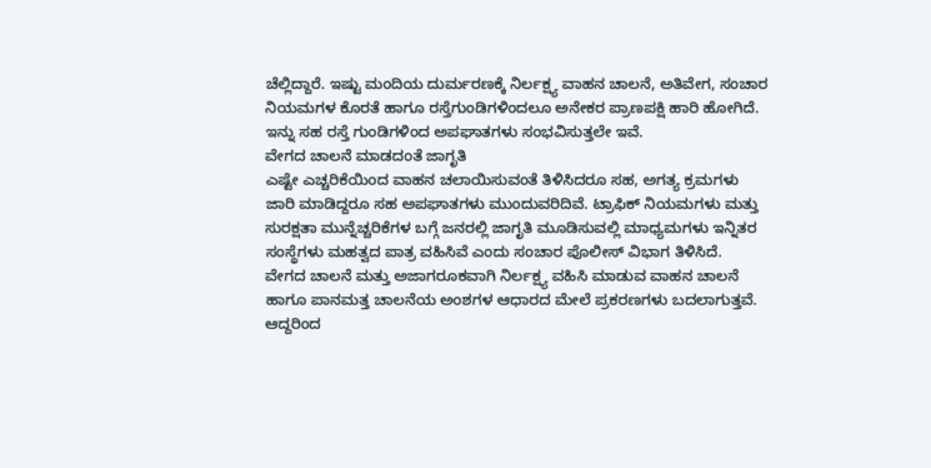ಚೆಲ್ಲಿದ್ದಾರೆ. ಇಷ್ಟು ಮಂದಿಯ ದುರ್ಮರಣಕ್ಕೆ ನಿರ್ಲಕ್ಷ್ಯ ವಾಹನ ಚಾಲನೆ, ಅತಿವೇಗ, ಸಂಚಾರ ನಿಯಮಗಳ ಕೊರತೆ ಹಾಗೂ ರಸ್ತೆಗುಂಡಿಗಳಿಂದಲೂ ಅನೇಕರ ಪ್ರಾಣಪಕ್ಷಿ ಹಾರಿ ಹೋಗಿದೆ. ಇನ್ನು ಸಹ ರಸ್ತೆ ಗುಂಡಿಗಳಿಂದ ಅಪಘಾತಗಳು ಸಂಭವಿಸುತ್ತಲೇ ಇವೆ.
ವೇಗದ ಚಾಲನೆ ಮಾಡದಂತೆ ಜಾಗೃತಿ
ಎಷ್ಟೇ ಎಚ್ಚರಿಕೆಯಿಂದ ವಾಹನ ಚಲಾಯಿಸುವಂತೆ ತಿಳಿಸಿದರೂ ಸಹ, ಅಗತ್ಯ ಕ್ರಮಗಳು ಜಾರಿ ಮಾಡಿದ್ದರೂ ಸಹ ಅಪಘಾತಗಳು ಮುಂದುವರಿದಿವೆ. ಟ್ರಾಫಿಕ್ ನಿಯಮಗಳು ಮತ್ತು ಸುರಕ್ಷತಾ ಮುನ್ನೆಚ್ಚರಿಕೆಗಳ ಬಗ್ಗೆ ಜನರಲ್ಲಿ ಜಾಗೃತಿ ಮೂಡಿಸುವಲ್ಲಿ ಮಾಧ್ಯಮಗಳು ಇನ್ನಿತರ ಸಂಸ್ಥೆಗಳು ಮಹತ್ವದ ಪಾತ್ರ ವಹಿಸಿವೆ ಎಂದು ಸಂಚಾರ ಪೊಲೀಸ್ ವಿಭಾಗ ತಿಳಿಸಿದೆ.
ವೇಗದ ಚಾಲನೆ ಮತ್ತು ಅಜಾಗರೂಕವಾಗಿ ನಿರ್ಲಕ್ಷ್ಯ ವಹಿಸಿ ಮಾಡುವ ವಾಹನ ಚಾಲನೆ ಹಾಗೂ ಪಾನಮತ್ತ ಚಾಲನೆಯ ಅಂಶಗಳ ಆಧಾರದ ಮೇಲೆ ಪ್ರಕರಣಗಳು ಬದಲಾಗುತ್ತವೆ. ಆದ್ದರಿಂದ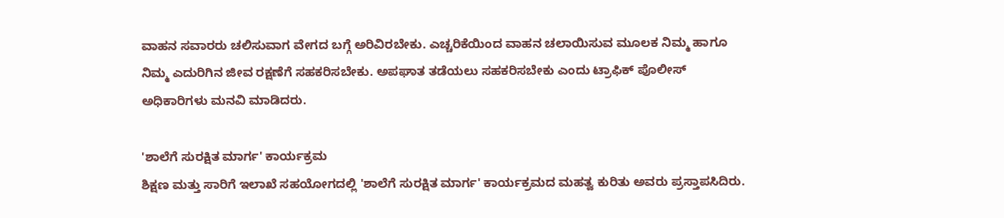ವಾಹನ ಸವಾರರು ಚಲಿಸುವಾಗ ವೇಗದ ಬಗ್ಗೆ ಅರಿವಿರಬೇಕು. ಎಚ್ಚರಿಕೆಯಿಂದ ವಾಹನ ಚಲಾಯಿಸುವ ಮೂಲಕ ನಿಮ್ಮ ಹಾಗೂ ನಿಮ್ಮ ಎದುರಿಗಿನ ಜೀವ ರಕ್ಷಣೆಗೆ ಸಹಕರಿಸಬೇಕು. ಅಪಘಾತ ತಡೆಯಲು ಸಹಕರಿಸಬೇಕು ಎಂದು ಟ್ರಾಫಿಕ್ ಪೊಲೀಸ್ ಅಧಿಕಾರಿಗಳು ಮನವಿ ಮಾಡಿದರು.

'ಶಾಲೆಗೆ ಸುರಕ್ಷಿತ ಮಾರ್ಗ' ಕಾರ್ಯಕ್ರಮ
ಶಿಕ್ಷಣ ಮತ್ತು ಸಾರಿಗೆ ಇಲಾಖೆ ಸಹಯೋಗದಲ್ಲಿ 'ಶಾಲೆಗೆ ಸುರಕ್ಷಿತ ಮಾರ್ಗ' ಕಾರ್ಯಕ್ರಮದ ಮಹತ್ವ ಕುರಿತು ಅವರು ಪ್ರಸ್ತಾಪಸಿದಿರು.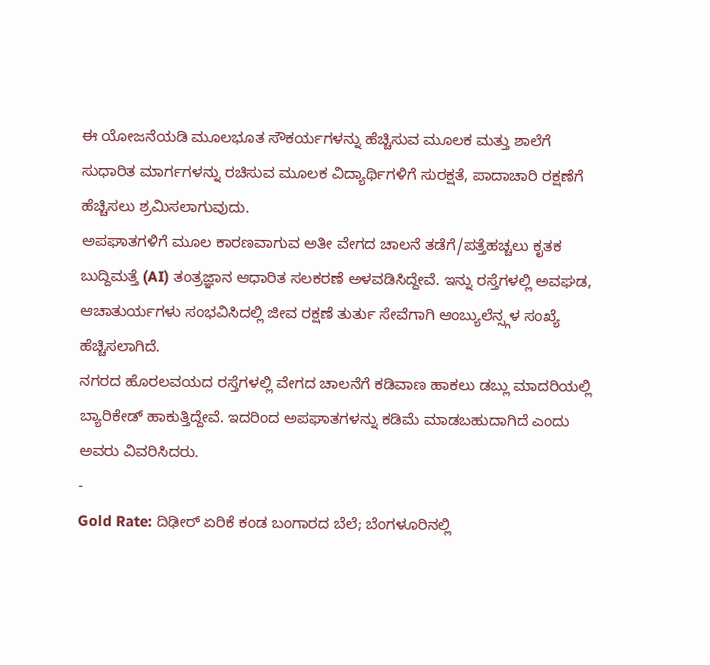ಈ ಯೋಜನೆಯಡಿ ಮೂಲಭೂತ ಸೌಕರ್ಯಗಳನ್ನು ಹೆಚ್ಚಿಸುವ ಮೂಲಕ ಮತ್ತು ಶಾಲೆಗೆ ಸುಧಾರಿತ ಮಾರ್ಗಗಳನ್ನು ರಚಿಸುವ ಮೂಲಕ ವಿದ್ಯಾರ್ಥಿಗಳಿಗೆ ಸುರಕ್ಷತೆ, ಪಾದಾಚಾರಿ ರಕ್ಷಣೆಗೆ ಹೆಚ್ಚಿಸಲು ಶ್ರಮಿಸಲಾಗುವುದು.
ಅಪಘಾತಗಳಿಗೆ ಮೂಲ ಕಾರಣವಾಗುವ ಅತೀ ವೇಗದ ಚಾಲನೆ ತಡೆಗೆ/ಪತ್ತೆಹಚ್ಚಲು ಕೃತಕ ಬುದ್ದಿಮತ್ತೆ (AI) ತಂತ್ರಜ್ಞಾನ ಆಧಾರಿತ ಸಲಕರಣೆ ಅಳವಡಿಸಿದ್ದೇವೆ. ಇನ್ನು ರಸ್ತೆಗಳಲ್ಲಿ ಅವಘಡ, ಆಚಾತುರ್ಯಗಳು ಸಂಭವಿಸಿದಲ್ಲಿ ಜೀವ ರಕ್ಷಣೆ ತುರ್ತು ಸೇವೆಗಾಗಿ ಆಂಬ್ಯುಲೆನ್ಸ್ಗಳ ಸಂಖ್ಯೆ ಹೆಚ್ಚಿಸಲಾಗಿದೆ.
ನಗರದ ಹೊರಲವಯದ ರಸ್ತೆಗಳಲ್ಲಿ ವೇಗದ ಚಾಲನೆಗೆ ಕಡಿವಾಣ ಹಾಕಲು ಡಬ್ಲು ಮಾದರಿಯಲ್ಲಿ ಬ್ಯಾರಿಕೇಡ್ ಹಾಕುತ್ತಿದ್ದೇವೆ. ಇದರಿಂದ ಅಪಘಾತಗಳನ್ನು ಕಡಿಮೆ ಮಾಡಬಹುದಾಗಿದೆ ಎಂದು ಅವರು ವಿವರಿಸಿದರು.
-
Gold Rate: ದಿಢೀರ್ ಏರಿಕೆ ಕಂಡ ಬಂಗಾರದ ಬೆಲೆ; ಬೆಂಗಳೂರಿನಲ್ಲಿ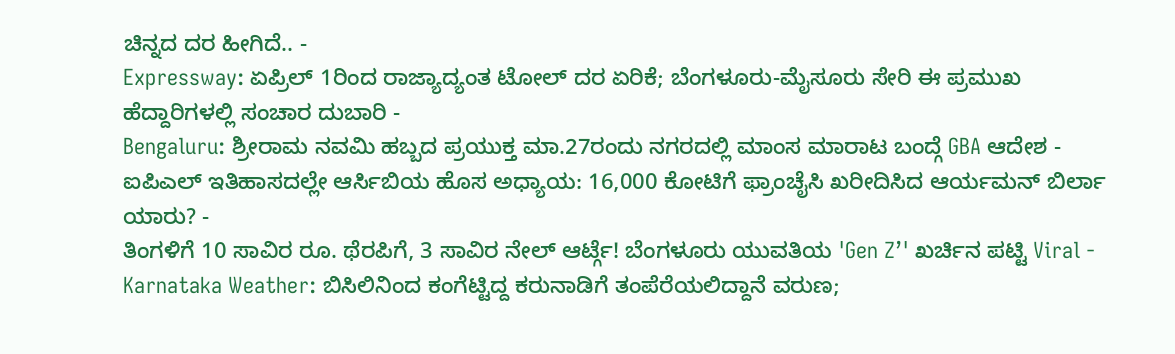ಚಿನ್ನದ ದರ ಹೀಗಿದೆ.. -
Expressway: ಏಪ್ರಿಲ್ 1ರಿಂದ ರಾಜ್ಯಾದ್ಯಂತ ಟೋಲ್ ದರ ಏರಿಕೆ; ಬೆಂಗಳೂರು-ಮೈಸೂರು ಸೇರಿ ಈ ಪ್ರಮುಖ ಹೆದ್ದಾರಿಗಳಲ್ಲಿ ಸಂಚಾರ ದುಬಾರಿ -
Bengaluru: ಶ್ರೀರಾಮ ನವಮಿ ಹಬ್ಬದ ಪ್ರಯುಕ್ತ ಮಾ.27ರಂದು ನಗರದಲ್ಲಿ ಮಾಂಸ ಮಾರಾಟ ಬಂದ್ಗೆ GBA ಆದೇಶ -
ಐಪಿಎಲ್ ಇತಿಹಾಸದಲ್ಲೇ ಆರ್ಸಿಬಿಯ ಹೊಸ ಅಧ್ಯಾಯ: 16,000 ಕೋಟಿಗೆ ಫ್ರಾಂಚೈಸಿ ಖರೀದಿಸಿದ ಆರ್ಯಮನ್ ಬಿರ್ಲಾ ಯಾರು? -
ತಿಂಗಳಿಗೆ 10 ಸಾವಿರ ರೂ. ಥೆರಪಿಗೆ, 3 ಸಾವಿರ ನೇಲ್ ಆರ್ಟ್ಗೆ! ಬೆಂಗಳೂರು ಯುವತಿಯ 'Gen Z’' ಖರ್ಚಿನ ಪಟ್ಟಿ Viral -
Karnataka Weather: ಬಿಸಿಲಿನಿಂದ ಕಂಗೆಟ್ಟಿದ್ದ ಕರುನಾಡಿಗೆ ತಂಪೆರೆಯಲಿದ್ದಾನೆ ವರುಣ;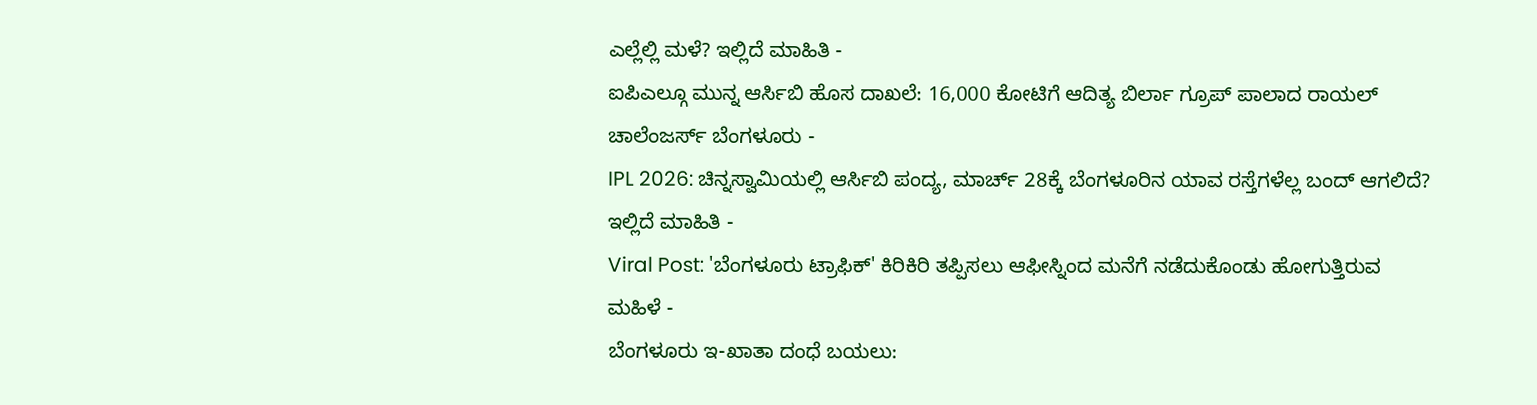ಎಲ್ಲೆಲ್ಲಿ ಮಳೆ? ಇಲ್ಲಿದೆ ಮಾಹಿತಿ -
ಐಪಿಎಲ್ಗೂ ಮುನ್ನ ಆರ್ಸಿಬಿ ಹೊಸ ದಾಖಲೆ: 16,000 ಕೋಟಿಗೆ ಆದಿತ್ಯ ಬಿರ್ಲಾ ಗ್ರೂಪ್ ಪಾಲಾದ ರಾಯಲ್ ಚಾಲೆಂಜರ್ಸ್ ಬೆಂಗಳೂರು -
IPL 2026: ಚಿನ್ನಸ್ವಾಮಿಯಲ್ಲಿ ಆರ್ಸಿಬಿ ಪಂದ್ಯ, ಮಾರ್ಚ್ 28ಕ್ಕೆ ಬೆಂಗಳೂರಿನ ಯಾವ ರಸ್ತೆಗಳೆಲ್ಲ ಬಂದ್ ಆಗಲಿದೆ? ಇಲ್ಲಿದೆ ಮಾಹಿತಿ -
Viral Post: 'ಬೆಂಗಳೂರು ಟ್ರಾಫಿಕ್' ಕಿರಿಕಿರಿ ತಪ್ಪಿಸಲು ಆಫೀಸ್ನಿಂದ ಮನೆಗೆ ನಡೆದುಕೊಂಡು ಹೋಗುತ್ತಿರುವ ಮಹಿಳೆ -
ಬೆಂಗಳೂರು ಇ-ಖಾತಾ ದಂಧೆ ಬಯಲು: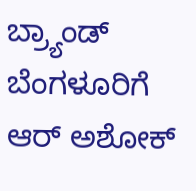ಬ್ರ್ಯಾಂಡ್ ಬೆಂಗಳೂರಿಗೆ ಆರ್ ಅಶೋಕ್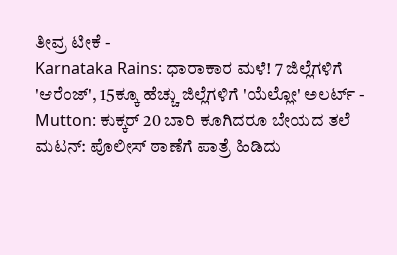ತೀವ್ರ ಟೀಕೆ -
Karnataka Rains: ಧಾರಾಕಾರ ಮಳೆ! 7 ಜಿಲ್ಲೆಗಳಿಗೆ 'ಆರೆಂಜ್', 15ಕ್ಕೂ ಹೆಚ್ಚು ಜಿಲ್ಲೆಗಳಿಗೆ 'ಯೆಲ್ಲೋ' ಅಲರ್ಟ್ -
Mutton: ಕುಕ್ಕರ್ 20 ಬಾರಿ ಕೂಗಿದರೂ ಬೇಯದ ತಲೆ ಮಟನ್: ಪೊಲೀಸ್ ಠಾಣೆಗೆ ಪಾತ್ರೆ ಹಿಡಿದು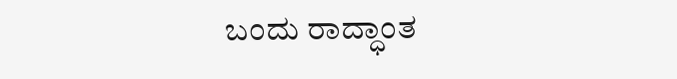ಬಂದು ರಾದ್ಧಾಂತ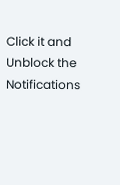Click it and Unblock the Notifications